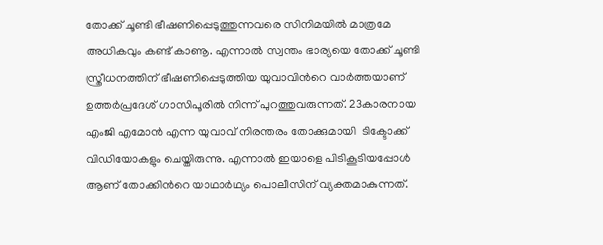തോക്ക് ചൂണ്ടി ഭീഷണിപ്പെടുത്തുന്നവരെ സിനിമയില്‍ മാത്രമേ അധികവും കണ്ട് കാണൂ. എന്നാല്‍ സ്വന്തം ഭാര്യയെ തോക്ക് ചൂണ്ടി സ്ത്രീധനത്തിന് ഭീഷണിപ്പെടുത്തിയ യുവാവിന്‍റെ വാര്‍ത്തയാണ് ഉത്തര്‍പ്രദേശ് ഗാസിപൂരില്‍ നിന്ന് പുറത്തുവരുന്നത്. 23കാരനായ എംജി എമോന്‍ എന്ന യുവാവ് നിരന്തരം തോക്കുമായി  ടിക്ടോക്ക് വിഡിയോകളും ചെയ്തിരുന്നു. എന്നാല്‍ ഇയാളെ പിടികൂടിയപ്പോള്‍ ആണ് തോക്കിന്‍റെ യാഥാര്‍ഥ്യം പൊലീസിന് വ്യക്തമാകുന്നത്.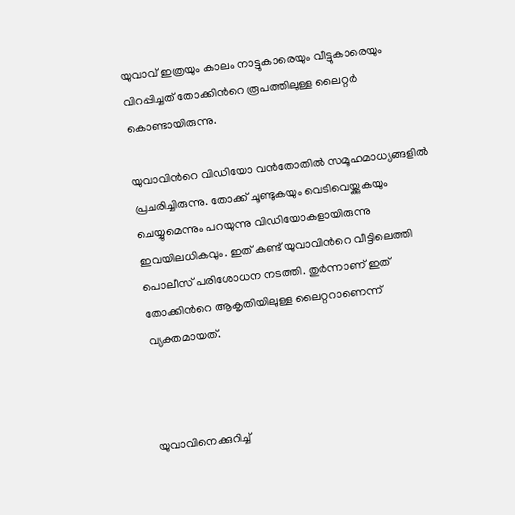യുവാവ് ഇത്രയും കാലം നാട്ടുകാരെയും വീട്ടുകാരെയും വിറപ്പിച്ചത് തോക്കിന്‍റെ രൂപത്തിലുള്ള ലൈറ്റര്‍ കൊണ്ടായിരുന്നു.

യുവാവിന്‍റെ വിഡിയോ വന്‍തോതില്‍ സമൂഹമാധ്യങ്ങളില്‍ പ്രചരിച്ചിരുന്നു. തോക്ക് ചൂണ്ടുകയും വെടിവെയ്ക്കുകയും ചെയ്യുമെന്നും പറയുന്നു വിഡിയോകളായിരുന്നു ഇവയിലധികവും. ഇത് കണ്ട് യുവാവിന്‍റെ വീട്ടിലെത്തി പൊലീസ് പരിശോധന നടത്തി. തുര്‍ന്നാണ് ഇത് തോക്കിന്‍റെ ആകൃതിയിലുള്ള ലൈറ്ററാണെന്ന് വ്യക്തമായത്.



യുവാവിനെക്കുറിച്ച്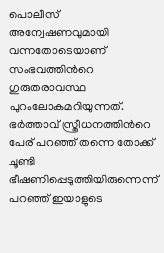പൊലീസ് അന്വേഷണവുമായി വന്നതോടെയാണ് സംഭവത്തിന്‍റെ ഗുരുതരാവസ്ഥ പുറംലോകമറിയുന്നത്. ഭര്‍ത്താവ് സ്ത്രീധനത്തിന്‍റെ പേര് പറഞ്ഞ് തന്നെ തോക്ക് ചൂണ്ടി ഭീഷണിപ്പെടുത്തിയിരുന്നെന്ന് പറഞ്ഞ് ഇയാളുടെ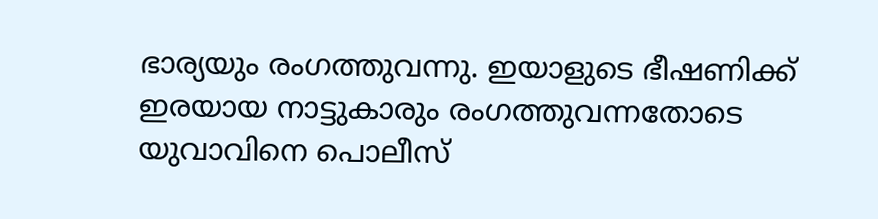ഭാര്യയും രംഗത്തുവന്നു. ഇയാളുടെ ഭീഷണിക്ക് ഇരയായ നാട്ടുകാരും രംഗത്തുവന്നതോടെ യുവാവിനെ പൊലീസ്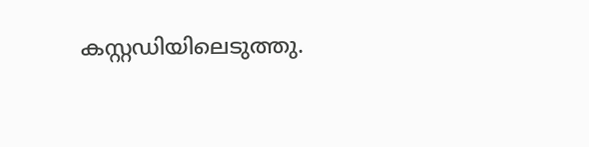കസ്റ്റഡിയിലെടുത്തു.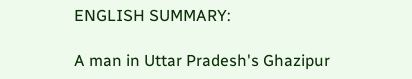ENGLISH SUMMARY:

A man in Uttar Pradesh's Ghazipur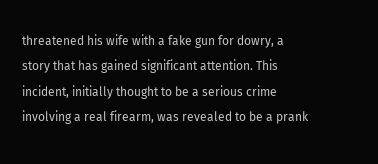threatened his wife with a fake gun for dowry, a story that has gained significant attention. This incident, initially thought to be a serious crime involving a real firearm, was revealed to be a prank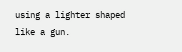using a lighter shaped like a gun.